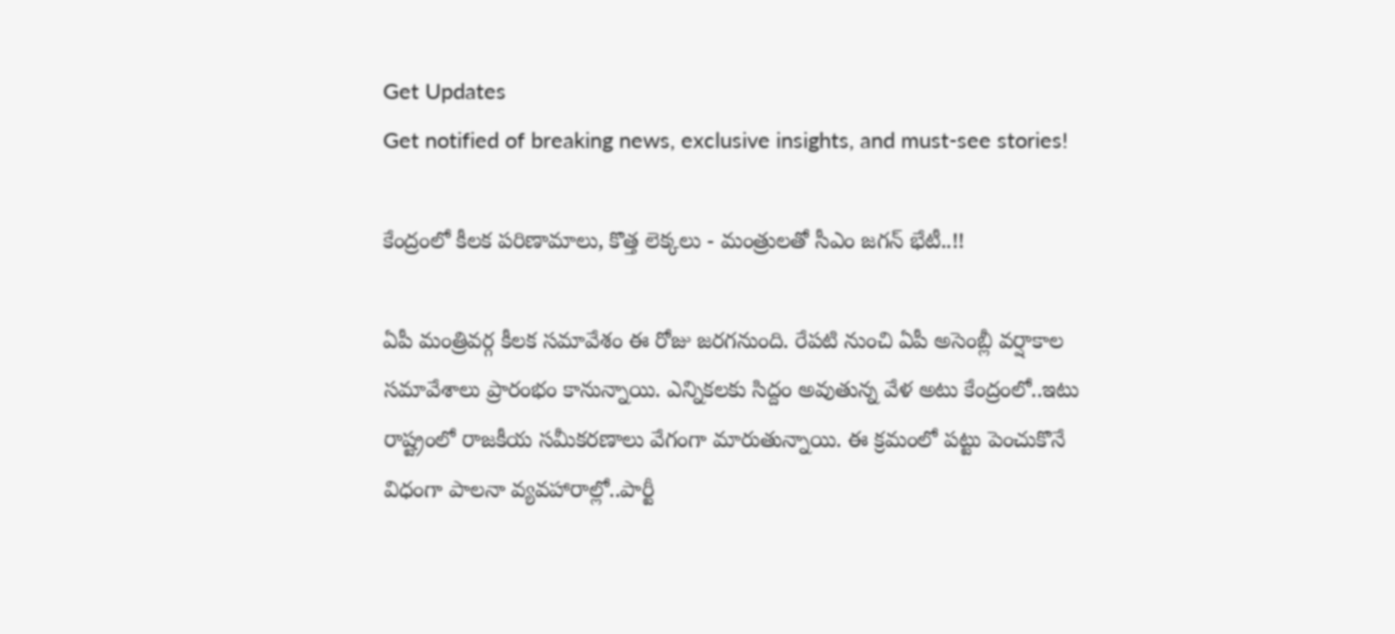Get Updates
Get notified of breaking news, exclusive insights, and must-see stories!

కేంద్రంలో కీలక పరిణామాలు, కొత్త లెక్కలు - మంత్రులతో సీఎం జగన్ భేటీ..!!

ఏపీ మంత్రివర్గ కీలక సమావేశం ఈ రోజు జరగనుంది. రేపటి నుంచి ఏపీ అసెంబ్లీ వర్షాకాల సమావేశాలు ప్రారంభం కానున్నాయి. ఎన్నికలకు సిద్దం అవుతున్న వేళ అటు కేంద్రంలో..ఇటు రాష్ట్రంలో రాజకీయ సమీకరణాలు వేగంగా మారుతున్నాయి. ఈ క్రమంలో పట్టు పెంచుకొనే విధంగా పాలనా వ్యవహారాల్లో..పార్టీ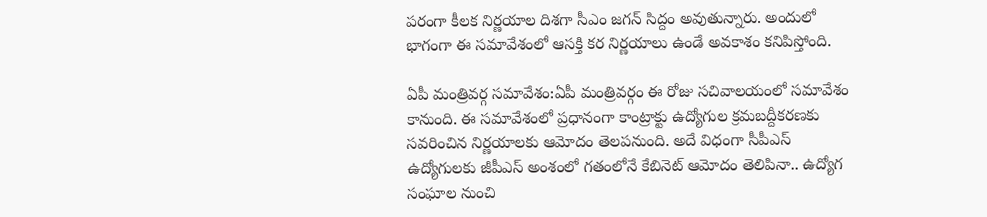పరంగా కీలక నిర్ణయాల దిశగా సీఎం జగన్ సిద్దం అవుతున్నారు. అందులో భాగంగా ఈ సమావేశంలో ఆసక్తి కర నిర్ణయాలు ఉండే అవకాశం కనిపిస్తోంది.

ఏపీ మంత్రివర్గ సమావేశం:ఏపీ మంత్రివర్గం ఈ రోజు సచివాలయంలో సమావేశం కానుంది. ఈ సమావేశంలో ప్రధానంగా కాంట్రాక్టు ఉద్యోగుల క్రమబద్దీకరణకు సవరించిన నిర్ణయాలకు ఆమోదం తెలపనుంది. అదే విధంగా సీపీఎస్ ఉద్యోగులకు జీపీఎస్ అంశంలో గతంలోనే కేబినెట్ ఆమోదం తెలిపినా.. ఉద్యోగ సంఘాల నుంచి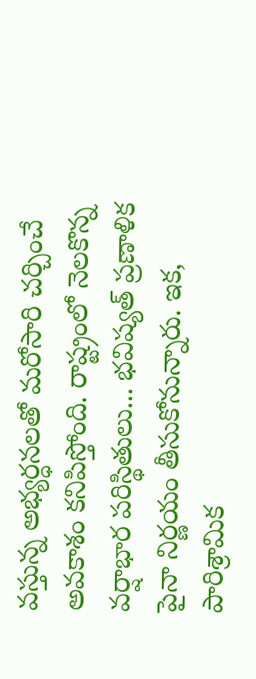వస్తున్న అభ్యర్ధనలతో మరోసారి చర్చించే అవకాశం కనిపిస్తోంది. రాష్ట్రంలో నెలకొన్న వర్షాభార పరిస్థితులు... భవిష్యత్ ప్రణాళిక పైనా నిర్ణయం తీసుకోనున్నారు. ఇక, పారిశ్రామిక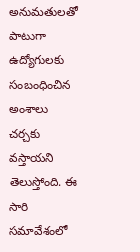అనుమతులతో పాటుగా ఉద్యోగులకు సంబంధించిన అంశాలు చర్చకు వస్తాయని తెలుస్తోంది. ఈ సారి సమావేశంలో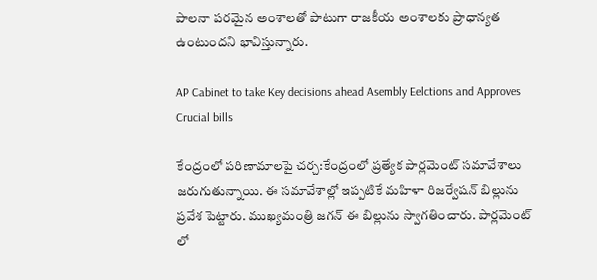పాలనా పరమైన అంశాలతో పాటుగా రాజకీయ అంశాలకు ప్రాధాన్యత ఉంటుందని భావిస్తున్నారు.

AP Cabinet to take Key decisions ahead Asembly Eelctions and Approves Crucial bills

కేంద్రంలో పరిణామాలపై చర్చ:కేంద్రంలో ప్రత్యేక పార్లమెంట్ సమావేశాలు జరుగుతున్నాయి. ఈ సమావేశాల్లో ఇప్పటికే మహిళా రిజర్వేషన్ బిల్లును ప్రవేశ పెట్టారు. ముఖ్యమంత్రి జగన్ ఈ బిల్లును స్వాగతించారు. పార్లమెంట్ లో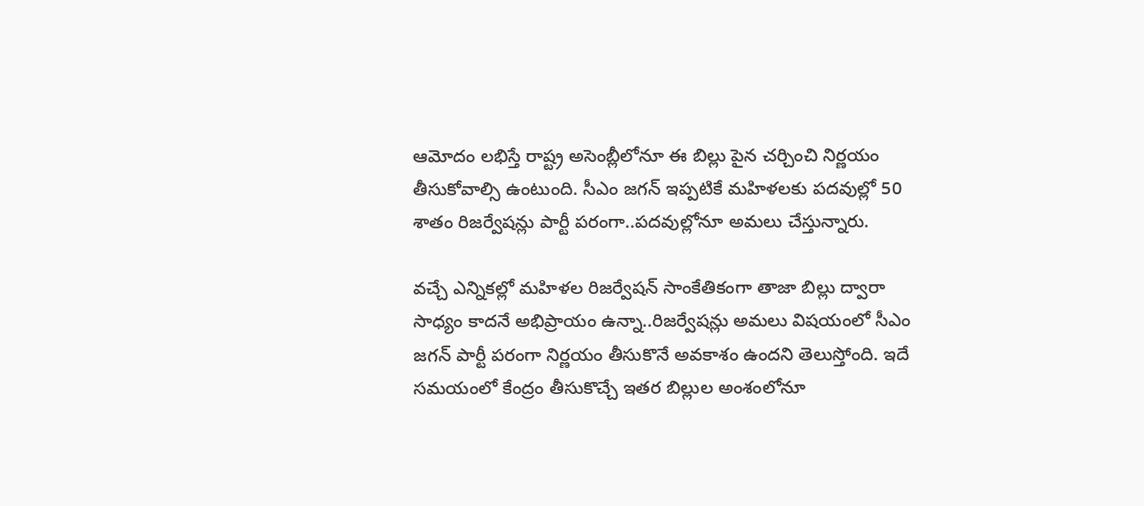ఆమోదం లభిస్తే రాష్ట్ర అసెంబ్లీలోనూ ఈ బిల్లు పైన చర్చించి నిర్ణయం తీసుకోవాల్సి ఉంటుంది. సీఎం జగన్ ఇప్పటికే మహిళలకు పదవుల్లో 50 శాతం రిజర్వేషన్లు పార్టీ పరంగా..పదవుల్లోనూ అమలు చేస్తున్నారు.

వచ్చే ఎన్నికల్లో మహిళల రిజర్వేషన్ సాంకేతికంగా తాజా బిల్లు ద్వారా సాధ్యం కాదనే అభిప్రాయం ఉన్నా..రిజర్వేషన్లు అమలు విషయంలో సీఎం జగన్ పార్టీ పరంగా నిర్ణయం తీసుకొనే అవకాశం ఉందని తెలుస్తోంది. ఇదే సమయంలో కేంద్రం తీసుకొచ్చే ఇతర బిల్లుల అంశంలోనూ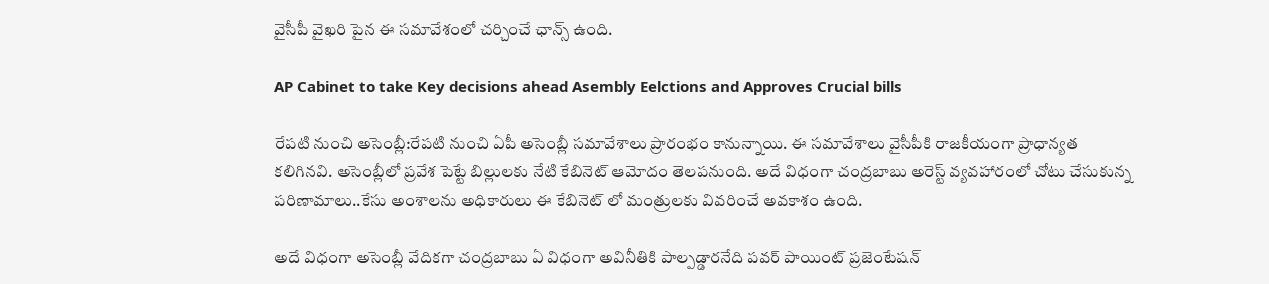వైసీపీ వైఖరి పైన ఈ సమావేశంలో చర్చించే ఛాన్స్ ఉంది.

AP Cabinet to take Key decisions ahead Asembly Eelctions and Approves Crucial bills

రేపటి నుంచి అసెంబ్లీ:రేపటి నుంచి ఏపీ అసెంబ్లీ సమావేశాలు ప్రారంభం కానున్నాయి. ఈ సమావేశాలు వైసీపీకి రాజకీయంగా ప్రాధాన్యత కలిగినవి. అసెంబ్లీలో ప్రవేశ పెట్టే బిల్లులకు నేటి కేబినెట్ ఆమోదం తెలపనుంది. అదే విధంగా చంద్రబాబు అరెస్ట్ వ్యవహారంలో చోటు చేసుకున్న పరిణామాలు..కేసు అంశాలను అధికారులు ఈ కేబినెట్ లో మంత్రులకు వివరించే అవకాశం ఉంది.

అదే విధంగా అసెంబ్లీ వేదికగా చంద్రబాబు ఏ విధంగా అవినీతికి పాల్పడ్డారనేది పవర్ పాయింట్ ప్రజెంటేషన్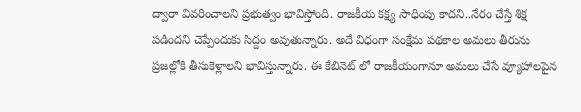ద్వారా వివరించాలని ప్రభుత్వం భావిస్తోంది. రాజకీయ కక్ష్య సాధింపు కాదని..నేరం చేస్తే శిక్ష పడిందని చెప్పేందుకు సిద్దం అవుతున్నారు. అదే విధంగా సంక్షేమ పథకాల అమలు తీరును ప్రజల్లోకి తీసుకెళ్లాలని భావిస్తున్నారు. ఈ కేబినెట్ లో రాజకీయంగానూ అమలు చేసే వ్యూహాలపైన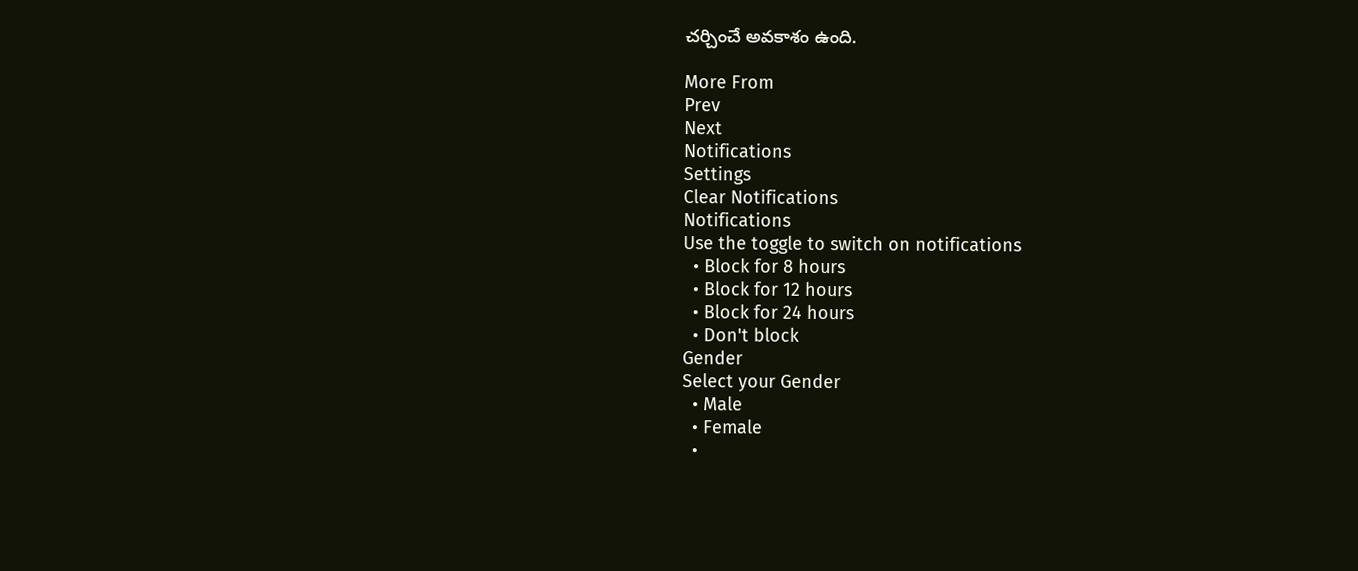చర్చించే అవకాశం ఉంది.

More From
Prev
Next
Notifications
Settings
Clear Notifications
Notifications
Use the toggle to switch on notifications
  • Block for 8 hours
  • Block for 12 hours
  • Block for 24 hours
  • Don't block
Gender
Select your Gender
  • Male
  • Female
  •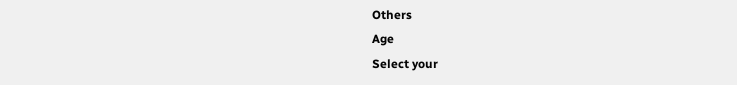Others
Age
Select your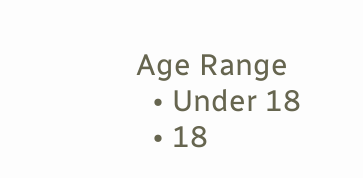Age Range
  • Under 18
  • 18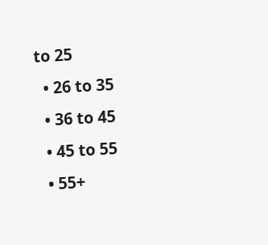to 25
  • 26 to 35
  • 36 to 45
  • 45 to 55
  • 55+